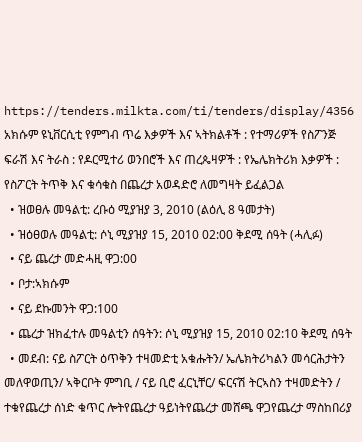https://tenders.milkta.com/ti/tenders/display/4356
አክሱም ዩኒቨርሲቲ የምግብ ጥሬ እቃዎች እና ኣትክልቶች : የተማሪዎች የስፖንጅ ፍራሽ እና ትራስ : የዶርሚተሪ ወንበሮች እና ጠረጴዛዎች : የኤሌክትሪክ እቃዎች : የስፖርት ትጥቅ እና ቁሳቁስ በጨረታ አወዳድሮ ለመግዛት ይፈልጋል
  • ዝወፀሉ መዓልቲ: ረቡዕ ሚያዝያ 3, 2010 (ልዕሊ 8 ዓመታት)
  • ዝዕፀወሉ መዓልቲ: ሶኒ ሚያዝያ 15, 2010 02:00 ቅደሚ ሰዓት (ሓሊፉ)
  • ናይ ጨረታ መድሓዚ ዋጋ:00
  • ቦታ:ኣክሱም
  • ናይ ደኩመንት ዋጋ:100
  • ጨረታ ዝክፈተሉ መዓልቲን ሰዓትን: ሶኒ ሚያዝያ 15, 2010 02:10 ቅደሚ ሰዓት
  • መደብ: ናይ ስፖርት ዕጥቅን ተዛመድቲ አቁሑትን/ ኤሌክትሪካልን መሳርሕታትን መለዋወጢን/ ኣቅርቦት ምግቢ / ናይ ቢሮ ፈርኒቸር/ ፍርናሽ ትርኣስን ተዛመድትን /
ተቁየጨረታ ሰነድ ቁጥር ሎትየጨረታ ዓይነትየጨረታ መሸጫ ዋጋየጨረታ ማስከበሪያ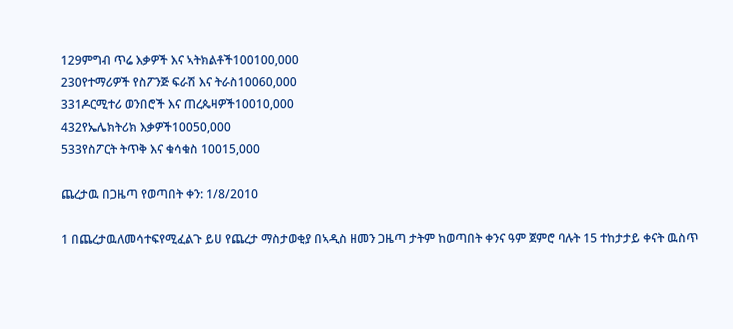129ምግብ ጥሬ እቃዎች እና ኣትክልቶች100100,000
230የተማሪዎች የስፖንጅ ፍራሽ እና ትራስ10060,000
331ዶርሚተሪ ወንበሮች እና ጠረጴዛዎች10010,000
432የኤሌክትሪክ እቃዎች10050,000
533የስፖርት ትጥቅ እና ቁሳቁስ 10015,000

ጨረታዉ በጋዜጣ የወጣበት ቀን: 1/8/2010

1 በጨረታዉለመሳተፍየሚፈልጉ ይሀ የጨረታ ማስታወቂያ በኣዲስ ዘመን ጋዜጣ ታትም ከወጣበት ቀንና ዓም ጀምሮ ባሉት 15 ተከታታይ ቀናት ዉስጥ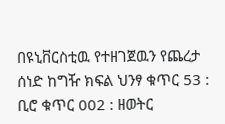በዩኒቨርስቲዉ የተዘገጀዉን የጨረታ ሰነድ ከግዥ ክፍል ህንፃ ቁጥር 53 : ቢሮ ቁጥር 002 : ዘወትር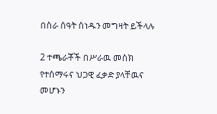በስራ ሰዓት ሰነዱን መግዛት ይችላሉ

2 ተጫራቾች በሥራዉ መስክ የተሰማሩና ህጋዊ ፈቃድ ያላቸዉና መሆኑን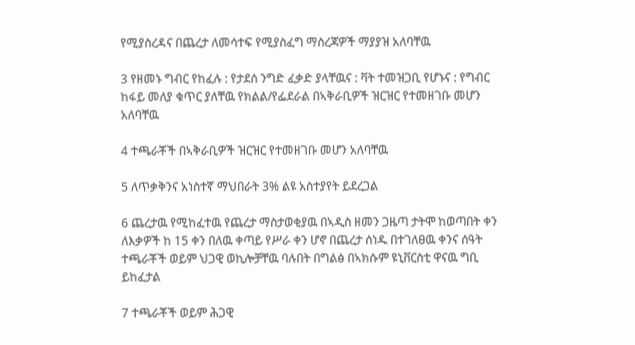የሚያስረዳና በጨረታ ለመሳተፍ የሚያስፈግ ማስረጃዎች ማያያዝ አለባቸዉ

3 የዘመኑ ግብር የከፈሉ : የታደሰ ንግድ ፈቃድ ያላቸዉና : ቫት ተመዝጋቢ የሆኑና : የግብር ከፋይ መለያ ቁጥር ያለቸዉ የክልል/የፌደራል በኣቅራቢዎች ዝርዝር የተመዘገቡ መሆን አለባቸዉ

4 ተጫራቾች በኣቅራቢዎች ዝርዝር የተመዘገቡ መሆን አለባቸዉ

5 ለጥቃቅንና አነስተኛ ማህበራት 3% ልዩ አስተያየት ይደረጋል

6 ጨረታዉ የሚከፈተዉ የጨረታ ማስታወቂያዉ በኣዲስ ዘመን ጋዜጣ ታትሞ ከወጣበት ቀን ለእቃዎች ከ 15 ቀን በለዉ ቀጣይ የሥራ ቀን ሆኖ በጨረታ ሰነዱ በተገለፀዉ ቀንና ሰዓት ተጫራቾች ወይም ህጋዊ ወኪሎቻቸዉ ባሉበት በግልፅ በኣክሱም ዩኒቨርስቲ ዋናዉ ግቢ ይከፈታል

7 ተጫራቾች ወይም ሕጋዊ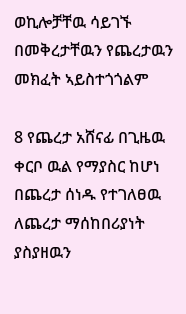ወኪሎቻቸዉ ሳይገኙ በመቅረታቸዉን የጨረታዉን መክፈት ኣይስተጎጎልም

8 የጨረታ አሸናፊ በጊዜዉ ቀርቦ ዉል የማያስር ከሆነ በጨረታ ሰነዱ የተገለፀዉ ለጨረታ ማሰከበሪያነት ያስያዘዉን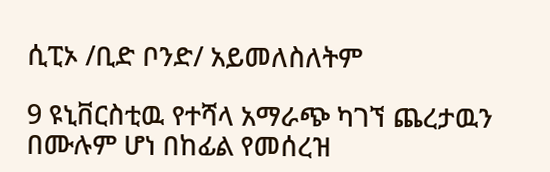ሲፒኦ /ቢድ ቦንድ/ አይመለስለትም

9 ዩኒቨርስቲዉ የተሻላ አማራጭ ካገኘ ጨረታዉን በሙሉም ሆነ በከፊል የመሰረዝ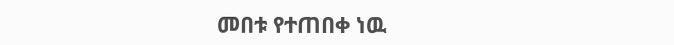መበቱ የተጠበቀ ነዉ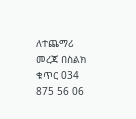ለተጨማሪ መረጃ በስልክ ቁጥር 034 875 56 06